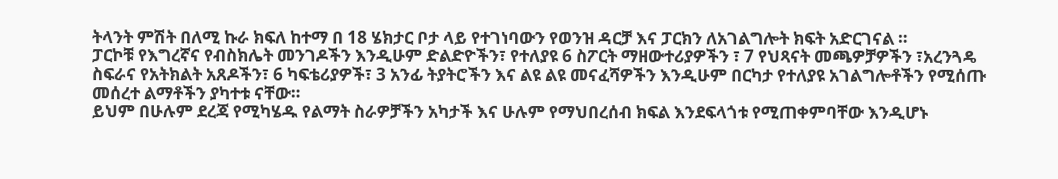ትላንት ምሽት በለሚ ኩራ ክፍለ ከተማ በ 18 ሄክታር ቦታ ላይ የተገነባውን የወንዝ ዳርቻ እና ፓርክን ለአገልግሎት ክፍት አድርገናል ።
ፓርኮቹ የእግረኛና የብስክሌት መንገዶችን እንዲሁም ድልድዮችን፣ የተለያዩ 6 ስፖርት ማዘውተሪያዎችን ፣ 7 የህጻናት መጫዎቻዎችን ፣አረንጓዴ ስፍራና የአትክልት አጸዶችን፣ 6 ካፍቴሪያዎች፣ 3 አንፊ ትያትሮችን እና ልዩ ልዩ መናፈሻዎችን እንዲሁም በርካታ የተለያዩ አገልግሎቶችን የሚሰጡ መሰረተ ልማቶችን ያካተቱ ናቸው።
ይህም በሁሉም ደረጃ የሚካሄዱ የልማት ስራዎቻችን አካታች እና ሁሉም የማህበረሰብ ክፍል እንደፍላጎቱ የሚጠቀምባቸው እንዲሆኑ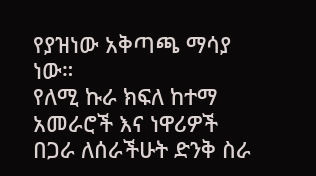የያዝነው አቅጣጫ ማሳያ ነው።
የለሚ ኩራ ክፍለ ከተማ አመራሮች እና ነዋሪዎች በጋራ ለሰራችሁት ድንቅ ስራ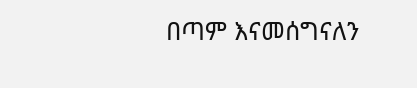በጣም እናመሰግናለን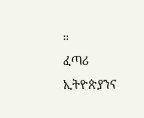።
ፈጣሪ ኢትዮጵያንና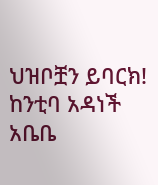ህዝቦቿን ይባርክ!
ከንቲባ አዳነች አቤቤ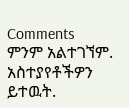Comments
ምንም አልተገኘም.
አስተያየቶችዎን ይተዉት.